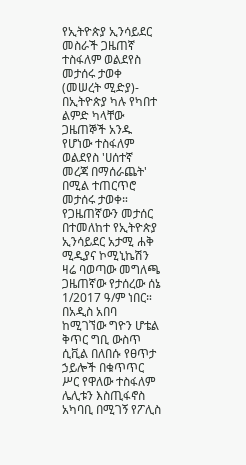የኢትዮጵያ ኢንሳይደር መስራች ጋዜጠኛ ተስፋለም ወልደየስ መታሰሩ ታወቀ
(መሠረት ሚድያ)- በኢትዮጵያ ካሉ የካበተ ልምድ ካላቸው ጋዜጠኞች አንዱ የሆነው ተስፋለም ወልደየስ 'ሀሰተኛ መረጃ በማሰራጨት' በሚል ተጠርጥሮ መታሰሩ ታወቀ።
የጋዜጠኛውን መታሰር በተመለከተ የኢትዮጵያ ኢንሳይደር አታሚ ሐቅ ሚዲያና ኮሚኒኬሽን ዛሬ ባወጣው መግለጫ ጋዜጠኛው የታሰረው ሰኔ 1/2017 ዓ/ም ነበር።
በአዲስ አበባ ከሚገኘው ግዮን ሆቴል ቅጥር ግቢ ውስጥ ሲቪል በለበሱ የፀጥታ ኃይሎች በቁጥጥር ሥር የዋለው ተስፋለም ሌሊቱን እስጢፋኖስ አካባቢ በሚገኝ የፖሊስ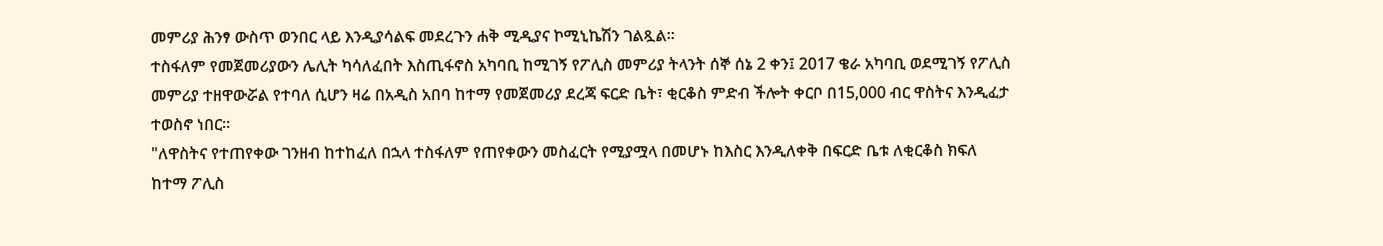መምሪያ ሕንፃ ውስጥ ወንበር ላይ እንዲያሳልፍ መደረጉን ሐቅ ሚዲያና ኮሚኒኬሽን ገልጿል።
ተስፋለም የመጀመሪያውን ሌሊት ካሳለፈበት እስጢፋኖስ አካባቢ ከሚገኝ የፖሊስ መምሪያ ትላንት ሰኞ ሰኔ 2 ቀን፤ 2017 ቄራ አካባቢ ወደሚገኝ የፖሊስ መምሪያ ተዘዋውሯል የተባለ ሲሆን ዛሬ በአዲስ አበባ ከተማ የመጀመሪያ ደረጃ ፍርድ ቤት፣ ቂርቆስ ምድብ ችሎት ቀርቦ በ15,000 ብር ዋስትና እንዲፈታ ተወስኖ ነበር።
"ለዋስትና የተጠየቀው ገንዘብ ከተከፈለ በኋላ ተስፋለም የጠየቀውን መስፈርት የሚያሟላ በመሆኑ ከእስር እንዲለቀቅ በፍርድ ቤቱ ለቂርቆስ ክፍለ ከተማ ፖሊስ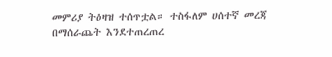መምሪያ ትዕዛዝ ተሰጥቷል። ተስፋለም ሀሰተኛ መረጃ በማሰራጨት እንደተጠረጠረ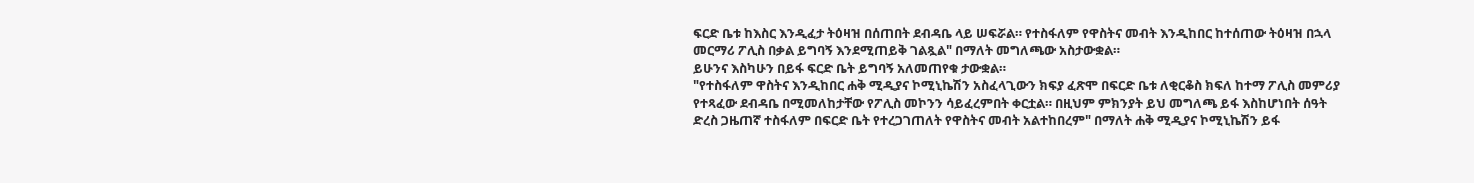ፍርድ ቤቱ ከእስር እንዲፈታ ትዕዛዝ በሰጠበት ደብዳቤ ላይ ሠፍሯል። የተስፋለም የዋስትና መብት እንዲከበር ከተሰጠው ትዕዛዝ በኋላ መርማሪ ፖሊስ በቃል ይግባኝ እንደሚጠይቅ ገልጿል" በማለት መግለጫው አስታውቋል።
ይሁንና እስካሁን በይፋ ፍርድ ቤት ይግባኝ አለመጠየቁ ታውቋል።
"የተስፋለም ዋስትና እንዲከበር ሐቅ ሚዲያና ኮሚኒኬሽን አስፈላጊውን ክፍያ ፈጽሞ በፍርድ ቤቱ ለቂርቆስ ክፍለ ከተማ ፖሊስ መምሪያ የተጻፈው ደብዳቤ በሚመለከታቸው የፖሊስ መኮንን ሳይፈረምበት ቀርቷል። በዚህም ምክንያት ይህ መግለጫ ይፋ እስከሆነበት ሰዓት ድረስ ጋዜጠኛ ተስፋለም በፍርድ ቤት የተረጋገጠለት የዋስትና መብት አልተከበረም" በማለት ሐቅ ሚዲያና ኮሚኒኬሽን ይፋ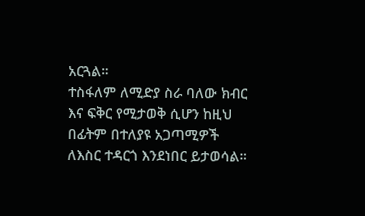አርጓል።
ተስፋለም ለሚድያ ስራ ባለው ክብር እና ፍቅር የሚታወቅ ሲሆን ከዚህ በፊትም በተለያዩ አጋጣሚዎች ለእስር ተዳርጎ እንደነበር ይታወሳል።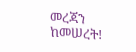መረጃን ከመሠረት!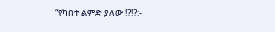“የካበተ ልምድ ያለው ⁉⁉:-